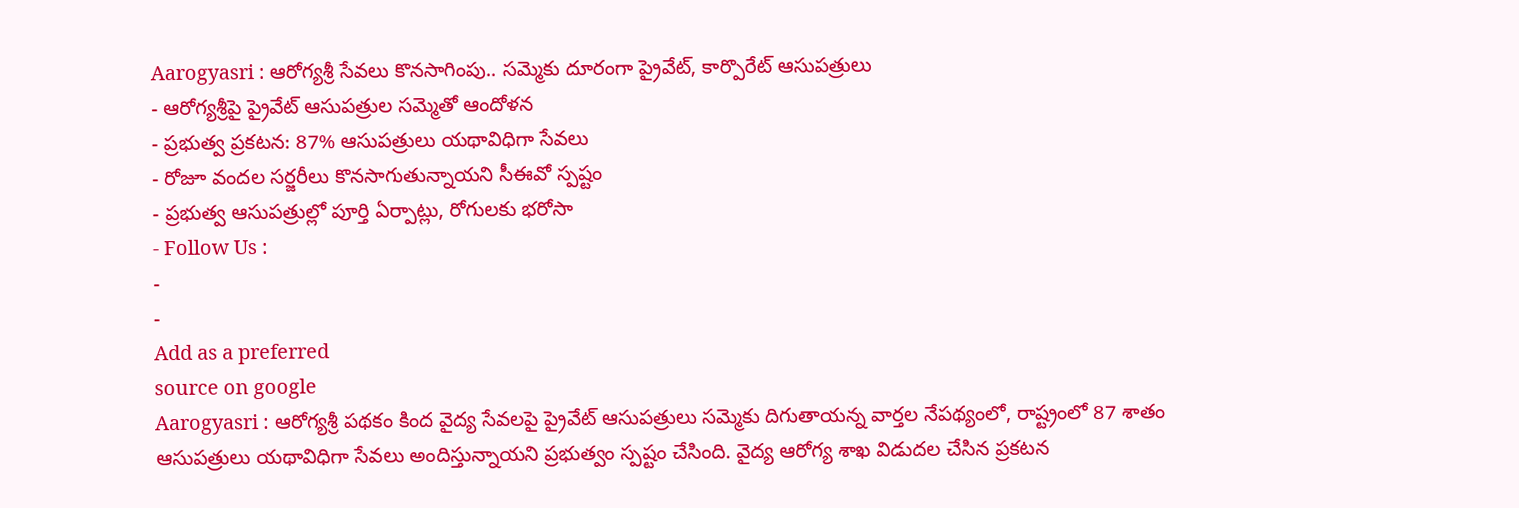Aarogyasri : ఆరోగ్యశ్రీ సేవలు కొనసాగింపు.. సమ్మెకు దూరంగా ప్రైవేట్, కార్పొరేట్ ఆసుపత్రులు
- ఆరోగ్యశ్రీపై ప్రైవేట్ ఆసుపత్రుల సమ్మెతో ఆందోళన
- ప్రభుత్వ ప్రకటన: 87% ఆసుపత్రులు యథావిధిగా సేవలు
- రోజూ వందల సర్జరీలు కొనసాగుతున్నాయని సీఈవో స్పష్టం
- ప్రభుత్వ ఆసుపత్రుల్లో పూర్తి ఏర్పాట్లు, రోగులకు భరోసా
- Follow Us :
-
-
Add as a preferred
source on google
Aarogyasri : ఆరోగ్యశ్రీ పథకం కింద వైద్య సేవలపై ప్రైవేట్ ఆసుపత్రులు సమ్మెకు దిగుతాయన్న వార్తల నేపథ్యంలో, రాష్ట్రంలో 87 శాతం ఆసుపత్రులు యథావిధిగా సేవలు అందిస్తున్నాయని ప్రభుత్వం స్పష్టం చేసింది. వైద్య ఆరోగ్య శాఖ విడుదల చేసిన ప్రకటన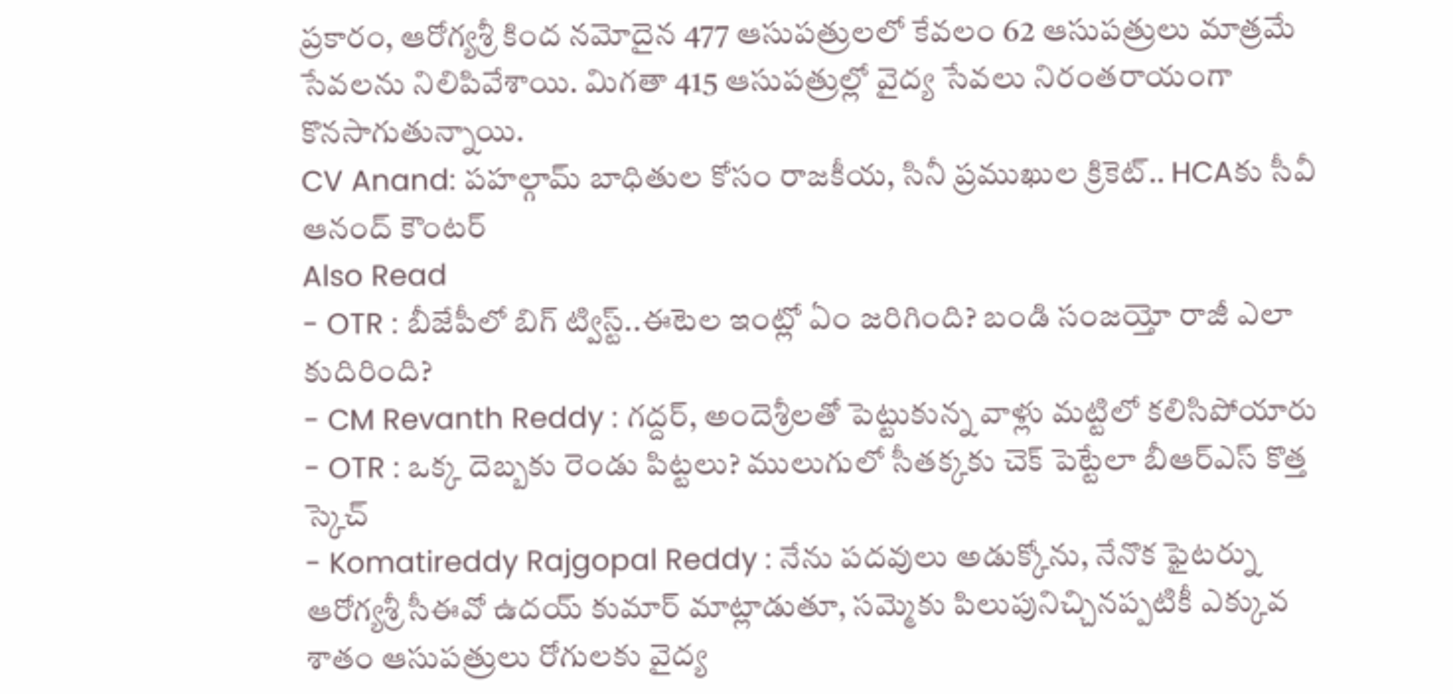ప్రకారం, ఆరోగ్యశ్రీ కింద నమోదైన 477 ఆసుపత్రులలో కేవలం 62 ఆసుపత్రులు మాత్రమే సేవలను నిలిపివేశాయి. మిగతా 415 ఆసుపత్రుల్లో వైద్య సేవలు నిరంతరాయంగా కొనసాగుతున్నాయి.
CV Anand: పహల్గామ్ బాధితుల కోసం రాజకీయ, సినీ ప్రముఖుల క్రికెట్.. HCAకు సీవీ ఆనంద్ కౌంటర్
Also Read
- OTR : బీజేపీలో బిగ్ ట్విస్ట్..ఈటెల ఇంట్లో ఏం జరిగింది? బండి సంజయ్తో రాజీ ఎలా కుదిరింది?
- CM Revanth Reddy : గద్దర్, అందెశ్రీలతో పెట్టుకున్న వాళ్లు మట్టిలో కలిసిపోయారు
- OTR : ఒక్క దెబ్బకు రెండు పిట్టలు? ములుగులో సీతక్కకు చెక్ పెట్టేలా బీఆర్ఎస్ కొత్త స్కెచ్
- Komatireddy Rajgopal Reddy : నేను పదవులు అడుక్కోను, నేనొక ఫైటర్ను
ఆరోగ్యశ్రీ సీఈవో ఉదయ్ కుమార్ మాట్లాడుతూ, సమ్మెకు పిలుపునిచ్చినప్పటికీ ఎక్కువ శాతం ఆసుపత్రులు రోగులకు వైద్య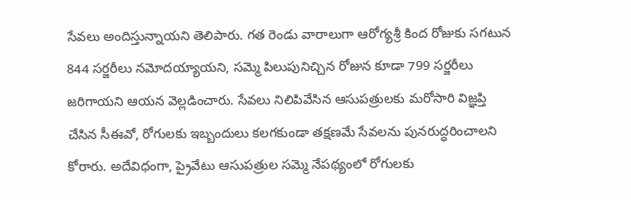సేవలు అందిస్తున్నాయని తెలిపారు. గత రెండు వారాలుగా ఆరోగ్యశ్రీ కింద రోజుకు సగటున 844 సర్జరీలు నమోదయ్యాయని, సమ్మె పిలుపునిచ్చిన రోజున కూడా 799 సర్జరీలు జరిగాయని ఆయన వెల్లడించారు. సేవలు నిలిపివేసిన ఆసుపత్రులకు మరోసారి విజ్ఞప్తి చేసిన సీఈవో, రోగులకు ఇబ్బందులు కలగకుండా తక్షణమే సేవలను పునరుద్ధరించాలని కోరారు. అదేవిధంగా, ప్రైవేటు ఆసుపత్రుల సమ్మె నేపథ్యంలో రోగులకు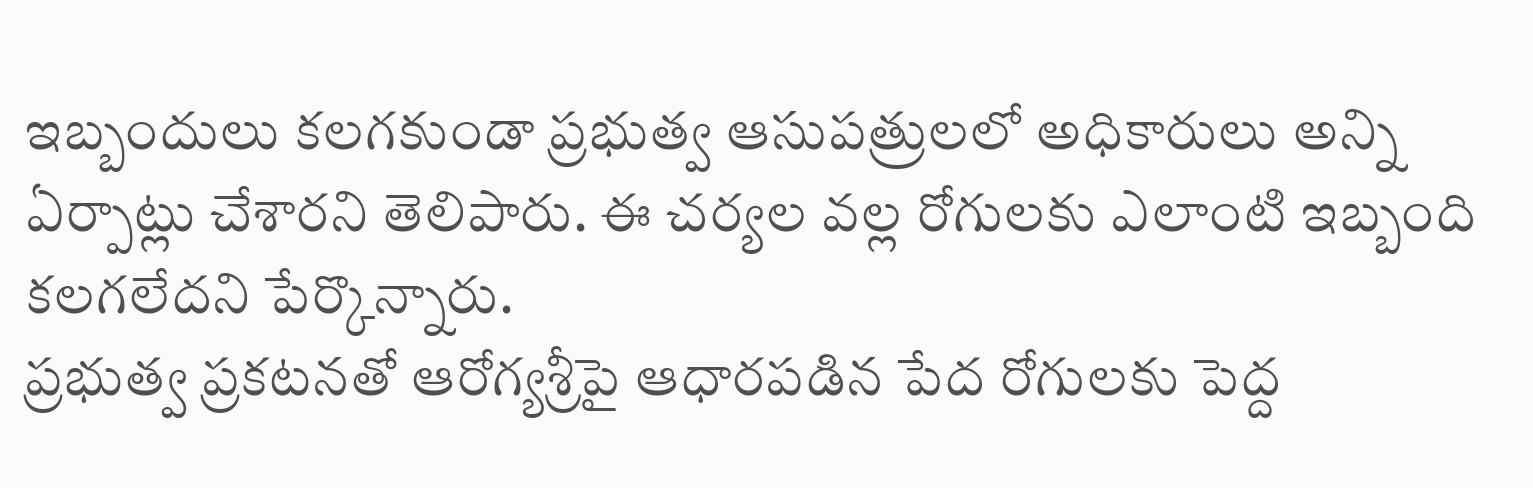ఇబ్బందులు కలగకుండా ప్రభుత్వ ఆసుపత్రులలో అధికారులు అన్ని ఏర్పాట్లు చేశారని తెలిపారు. ఈ చర్యల వల్ల రోగులకు ఎలాంటి ఇబ్బంది కలగలేదని పేర్కొన్నారు.
ప్రభుత్వ ప్రకటనతో ఆరోగ్యశ్రీపై ఆధారపడిన పేద రోగులకు పెద్ద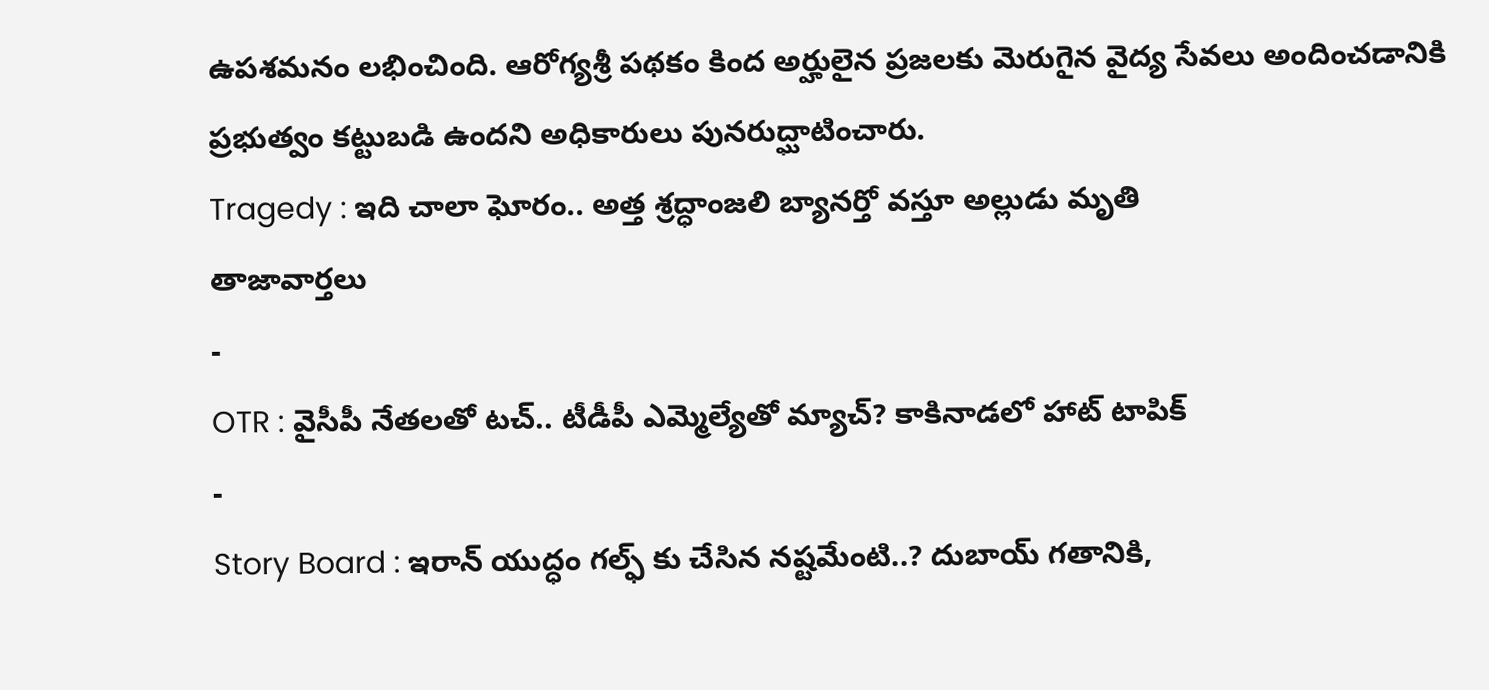ఉపశమనం లభించింది. ఆరోగ్యశ్రీ పథకం కింద అర్హులైన ప్రజలకు మెరుగైన వైద్య సేవలు అందించడానికి ప్రభుత్వం కట్టుబడి ఉందని అధికారులు పునరుద్ఘాటించారు.
Tragedy : ఇది చాలా ఘోరం.. అత్త శ్రద్ధాంజలి బ్యానర్తో వస్తూ అల్లుడు మృతి
తాజావార్తలు
-
OTR : వైసీపీ నేతలతో టచ్.. టీడీపీ ఎమ్మెల్యేతో మ్యాచ్? కాకినాడలో హాట్ టాపిక్
-
Story Board : ఇరాన్ యుద్ధం గల్ఫ్ కు చేసిన నష్టమేంటి..? దుబాయ్ గతానికి,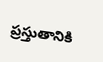ప్రస్తుతానికి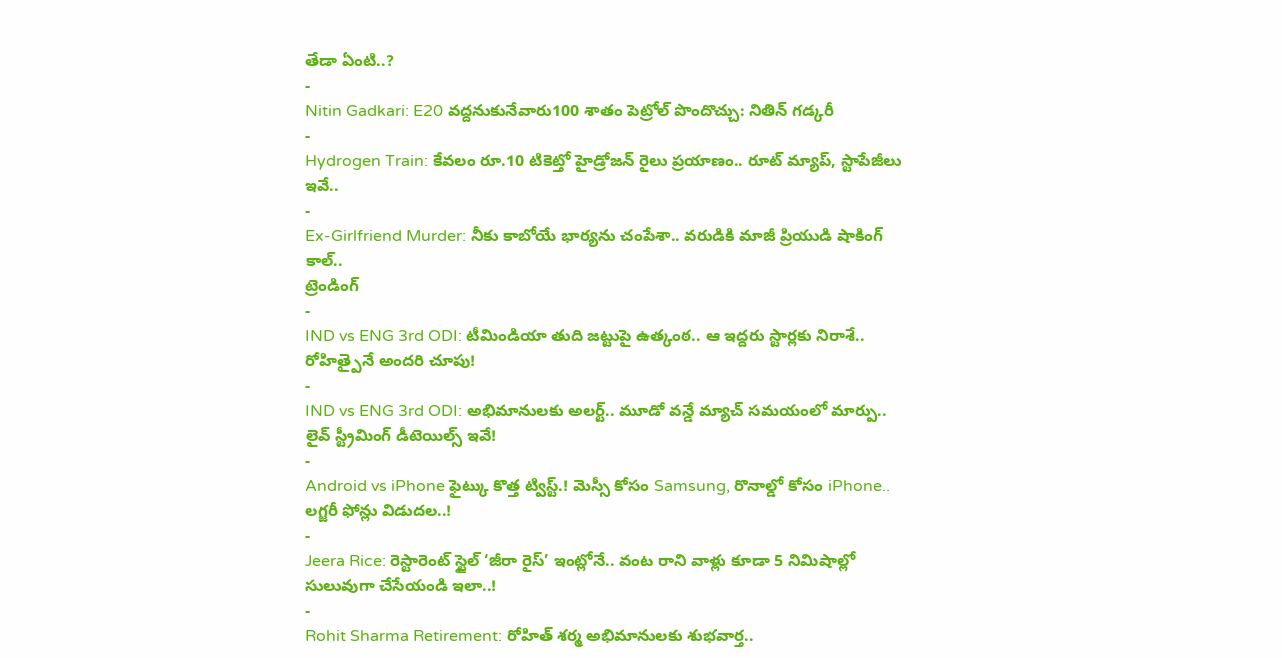తేడా ఏంటి..?
-
Nitin Gadkari: E20 వద్దనుకునేవారు100 శాతం పెట్రోల్ పొందొచ్చు: నితిన్ గడ్కరీ
-
Hydrogen Train: కేవలం రూ.10 టికెట్తో హైడ్రోజన్ రైలు ప్రయాణం.. రూట్ మ్యాప్, స్టాపేజీలు ఇవే..
-
Ex-Girlfriend Murder: నీకు కాబోయే భార్యను చంపేశా.. వరుడికి మాజీ ప్రియుడి షాకింగ్ కాల్..
ట్రెండింగ్
-
IND vs ENG 3rd ODI: టీమిండియా తుది జట్టుపై ఉత్కంఠ.. ఆ ఇద్దరు స్టార్లకు నిరాశే.. రోహిత్పైనే అందరి చూపు!
-
IND vs ENG 3rd ODI: అభిమానులకు అలర్ట్.. మూడో వన్డే మ్యాచ్ సమయంలో మార్పు.. లైవ్ స్ట్రీమింగ్ డీటెయిల్స్ ఇవే!
-
Android vs iPhone ఫైట్కు కొత్త ట్విస్ట్.! మెస్సీ కోసం Samsung, రొనాల్డో కోసం iPhone.. లగ్జరీ ఫోన్లు విడుదల..!
-
Jeera Rice: రెస్టారెంట్ స్టైల్ ‘జీరా రైస్’ ఇంట్లోనే.. వంట రాని వాళ్లు కూడా 5 నిమిషాల్లో సులువుగా చేసేయండి ఇలా..!
-
Rohit Sharma Retirement: రోహిత్ శర్మ అభిమానులకు శుభవార్త..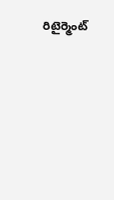రిటైర్మెంట్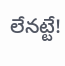లేనట్టే!